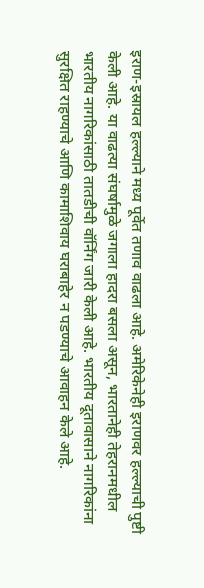इराण-इस्रायल हल्ल्याने मध्य पूर्वेत तणाव वाढला आहे. अमेरिकेनेही इराणवर हल्ल्याची पुष्टी केली आहे. या वाढत्या संघर्षामुळे जगाला हादरा बसला असून, भारतानेही तेहरानमधील भारतीय नागरिकांसाठी तातडीची वॉर्निंग जारी केली आहे. भारतीय दूतावासाने नागरिकांना सुरक्षित राहण्याचे आणि कामाशिवाय घराबाहेर न पडण्याचे आवाहन केले आहे.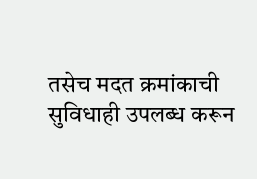तसेच मदत क्रमांकाची सुविधाही उपलब्ध करून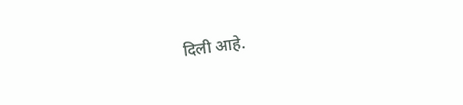दिली आहे.